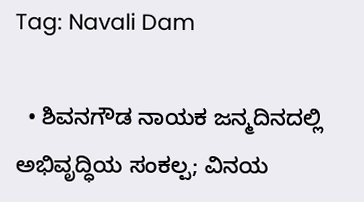Tag: Navali Dam

  • ಶಿವನಗೌಡ ನಾಯಕ ಜನ್ಮದಿನದಲ್ಲಿ ಅಭಿವೃದ್ಧಿಯ ಸಂಕಲ್ಪ; ವಿನಯ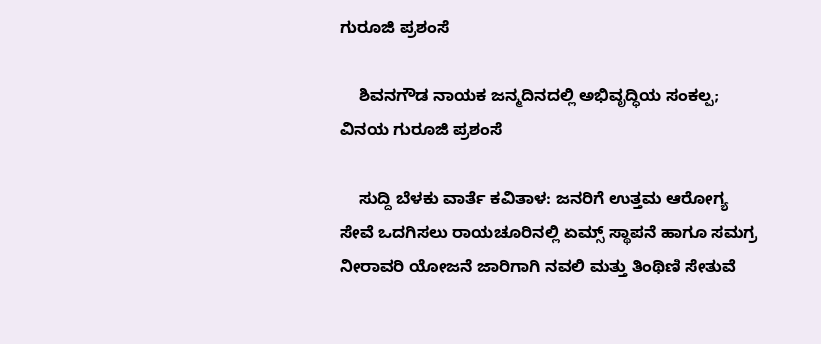ಗುರೂಜಿ ಪ್ರಶಂಸೆ

    ಶಿವನಗೌಡ ನಾಯಕ ಜನ್ಮದಿನದಲ್ಲಿ ಅಭಿವೃದ್ಧಿಯ ಸಂಕಲ್ಪ; ವಿನಯ ಗುರೂಜಿ ಪ್ರಶಂಸೆ

    ಸುದ್ದಿ ಬೆಳಕು ವಾರ್ತೆ ಕವಿತಾಳ: ಜನರಿಗೆ ಉತ್ತಮ ಆರೋಗ್ಯ ಸೇವೆ ಒದಗಿಸಲು ರಾಯಚೂರಿನಲ್ಲಿ ಏಮ್ಸ್ ಸ್ಥಾಪನೆ ಹಾಗೂ ಸಮಗ್ರ ನೀರಾವರಿ ಯೋಜನೆ ಜಾರಿಗಾಗಿ ನವಲಿ ಮತ್ತು ತಿಂಥಿಣಿ ಸೇತುವೆ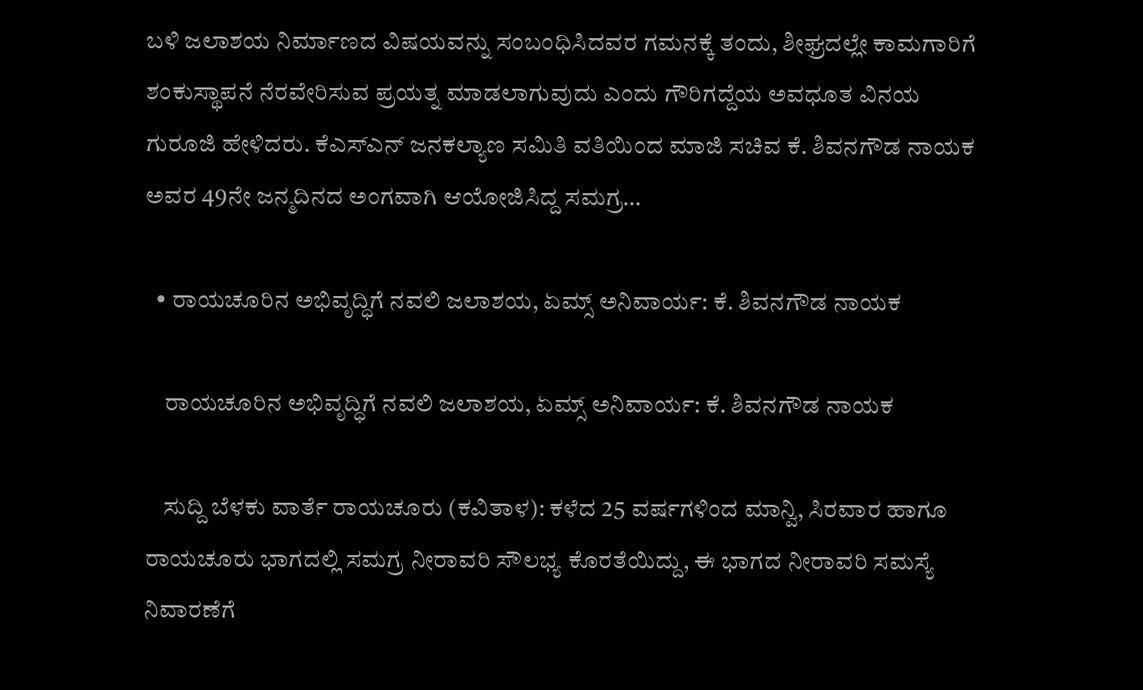ಬಳಿ ಜಲಾಶಯ ನಿರ್ಮಾಣದ ವಿಷಯವನ್ನು ಸಂಬಂಧಿಸಿದವರ ಗಮನಕ್ಕೆ ತಂದು, ಶೀಘ್ರದಲ್ಲೇ ಕಾಮಗಾರಿಗೆ ಶಂಕುಸ್ಥಾಪನೆ ನೆರವೇರಿಸುವ ಪ್ರಯತ್ನ ಮಾಡಲಾಗುವುದು ಎಂದು ಗೌರಿಗದ್ದೆಯ ಅವಧೂತ ವಿನಯ ಗುರೂಜಿ ಹೇಳಿದರು. ಕೆಎಸ್‌ಎನ್ ಜನಕಲ್ಯಾಣ ಸಮಿತಿ ವತಿಯಿಂದ ಮಾಜಿ ಸಚಿವ ಕೆ. ಶಿವನಗೌಡ ನಾಯಕ ಅವರ 49ನೇ ಜನ್ಮದಿನದ ಅಂಗವಾಗಿ ಆಯೋಜಿಸಿದ್ದ ಸಮಗ್ರ…

  • ರಾಯಚೂರಿನ ಅಭಿವೃದ್ಧಿಗೆ ನವಲಿ ಜಲಾಶಯ, ಏಮ್ಸ್ ಅನಿವಾರ್ಯ: ಕೆ. ಶಿವನಗೌಡ ನಾಯಕ

    ರಾಯಚೂರಿನ ಅಭಿವೃದ್ಧಿಗೆ ನವಲಿ ಜಲಾಶಯ, ಏಮ್ಸ್ ಅನಿವಾರ್ಯ: ಕೆ. ಶಿವನಗೌಡ ನಾಯಕ

    ಸುದ್ದಿ ಬೆಳಕು ವಾರ್ತೆ ರಾಯಚೂರು (ಕವಿತಾಳ): ಕಳೆದ 25 ವರ್ಷಗಳಿಂದ ಮಾನ್ವಿ, ಸಿರವಾರ ಹಾಗೂ ರಾಯಚೂರು ಭಾಗದಲ್ಲಿ ಸಮಗ್ರ ನೀರಾವರಿ ಸೌಲಭ್ಯ ಕೊರತೆಯಿದ್ದು, ಈ ಭಾಗದ ನೀರಾವರಿ ಸಮಸ್ಯೆ ನಿವಾರಣೆಗೆ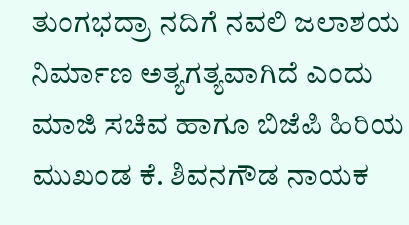ತುಂಗಭದ್ರಾ ನದಿಗೆ ನವಲಿ ಜಲಾಶಯ ನಿರ್ಮಾಣ ಅತ್ಯಗತ್ಯವಾಗಿದೆ ಎಂದು ಮಾಜಿ ಸಚಿವ ಹಾಗೂ ಬಿಜೆಪಿ ಹಿರಿಯ ಮುಖಂಡ ಕೆ. ಶಿವನಗೌಡ ನಾಯಕ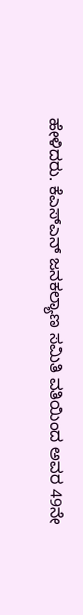ಹೇಳಿದರು. ಕೆಎಸ್‌ಎನ್ ಜನಕಲ್ಯಾಣ ಸಮಿತಿ ವತಿಯಿಂದ ಅವರ 49ನೇ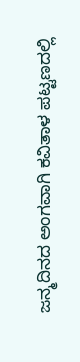ಜನ್ಮದಿನದ ಅಂಗವಾಗಿ ಕವಿತಾಳ ಪಟ್ಟಣದಲ್ಲಿ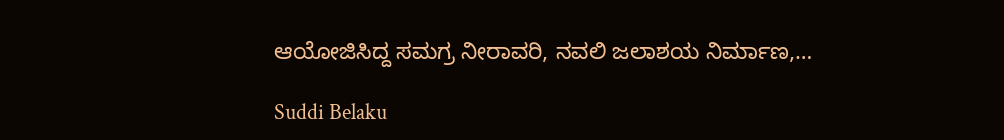ಆಯೋಜಿಸಿದ್ದ ಸಮಗ್ರ ನೀರಾವರಿ, ನವಲಿ ಜಲಾಶಯ ನಿರ್ಮಾಣ,…

Suddi Belaku